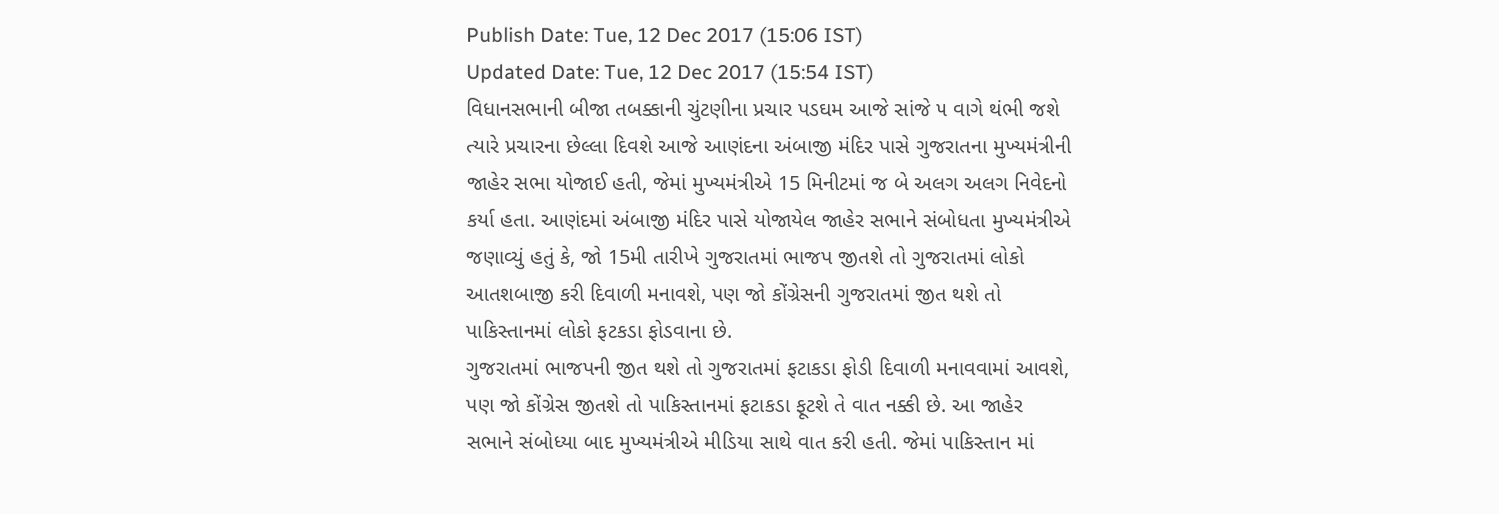Publish Date: Tue, 12 Dec 2017 (15:06 IST)
Updated Date: Tue, 12 Dec 2017 (15:54 IST)
વિધાનસભાની બીજા તબક્કાની ચુંટણીના પ્રચાર પડઘમ આજે સાંજે ૫ વાગે થંભી જશે ત્યારે પ્રચારના છેલ્લા દિવશે આજે આણંદના અંબાજી મંદિર પાસે ગુજરાતના મુખ્યમંત્રીની જાહેર સભા યોજાઈ હતી, જેમાં મુખ્યમંત્રીએ 15 મિનીટમાં જ બે અલગ અલગ નિવેદનો કર્યા હતા. આણંદમાં અંબાજી મંદિર પાસે યોજાયેલ જાહેર સભાને સંબોધતા મુખ્યમંત્રીએ જણાવ્યું હતું કે, જો 15મી તારીખે ગુજરાતમાં ભાજપ જીતશે તો ગુજરાતમાં લોકો આતશબાજી કરી દિવાળી મનાવશે, પણ જો કોંગ્રેસની ગુજરાતમાં જીત થશે તો પાકિસ્તાનમાં લોકો ફટકડા ફોડવાના છે.
ગુજરાતમાં ભાજપની જીત થશે તો ગુજરાતમાં ફટાકડા ફોડી દિવાળી મનાવવામાં આવશે, પણ જો કોંગ્રેસ જીતશે તો પાકિસ્તાનમાં ફટાકડા ફૂટશે તે વાત નક્કી છે. આ જાહેર સભાને સંબોધ્યા બાદ મુખ્યમંત્રીએ મીડિયા સાથે વાત કરી હતી. જેમાં પાકિસ્તાન માં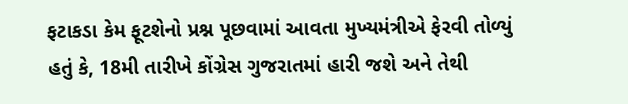ફટાકડા કેમ ફૂટશેનો પ્રશ્ન પૂછવામાં આવતા મુખ્યમંત્રીએ ફેરવી તોળ્યું હતું કે, 18મી તારીખે કોંગ્રેસ ગુજરાતમાં હારી જશે અને તેથી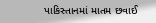પાકિસ્તાનમાં માતમ છવાઈ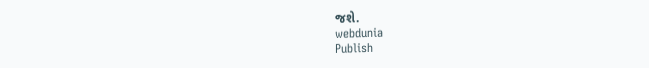જશે.
webdunia
Publish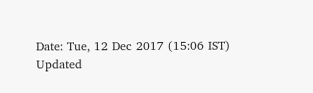Date: Tue, 12 Dec 2017 (15:06 IST)
Updated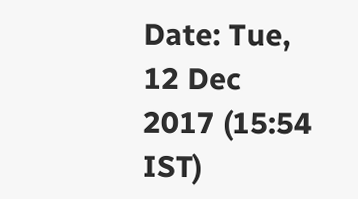Date: Tue, 12 Dec 2017 (15:54 IST)